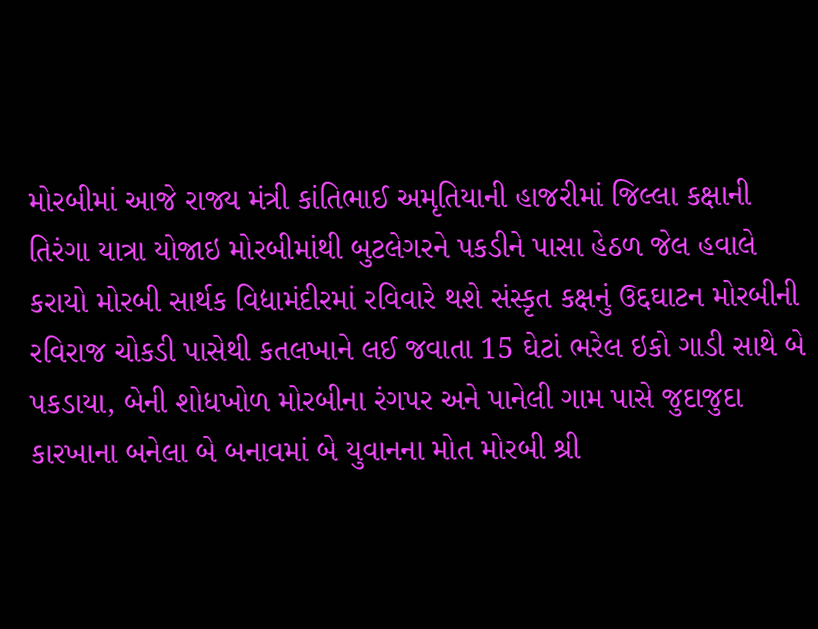મોરબીમાં આજે રાજ્ય મંત્રી કાંતિભાઈ અમૃતિયાની હાજરીમાં જિલ્લા કક્ષાની તિરંગા યાત્રા યોજાઇ મોરબીમાંથી બુટલેગરને પકડીને પાસા હેઠળ જેલ હવાલે કરાયો મોરબી સાર્થક વિદ્યામંદીરમાં રવિવારે થશે સંસ્કૃત કક્ષનું ઉદ્દઘાટન મોરબીની રવિરાજ ચોકડી પાસેથી કતલખાને લઈ જવાતા 15 ઘેટાં ભરેલ ઇકો ગાડી સાથે બે પકડાયા, બેની શોધખોળ મોરબીના રંગપર અને પાનેલી ગામ પાસે જુદાજુદા કારખાના બનેલા બે બનાવમાં બે યુવાનના મોત મોરબી શ્રી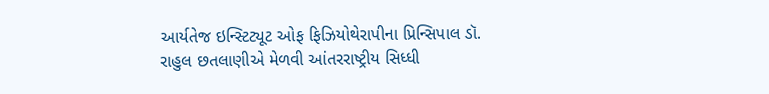આર્યતેજ ઇન્સ્ટિટ્યૂટ ઓફ ફિઝિયોથેરાપીના પ્રિન્સિપાલ ડૉ. રાહુલ છતલાણીએ મેળવી આંતરરાષ્ટ્રીય સિધ્ધી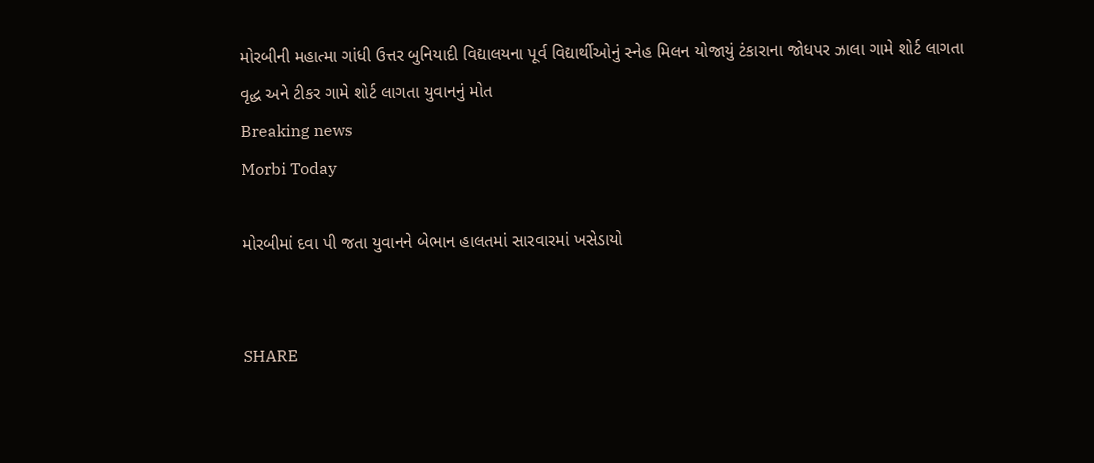મોરબીની મહાત્મા ગાંધી ઉત્તર બુનિયાદી વિદ્યાલયના પૂર્વ વિદ્યાર્થીઓનું સ્નેહ મિલન યોજાયું ટંકારાના જોધપર ઝાલા ગામે શોર્ટ લાગતા વૃદ્ધ અને ટીકર ગામે શોર્ટ લાગતા યુવાનનું મોત
Breaking news
Morbi Today

મોરબીમાં દવા પી જતા યુવાનને બેભાન હાલતમાં સારવારમાં ખસેડાયો


SHARE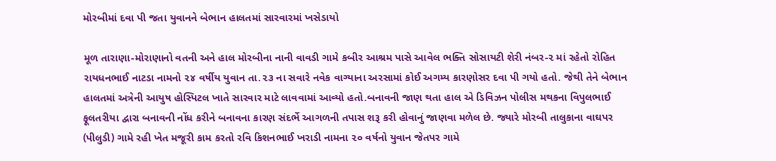મોરબીમાં દવા પી જતા યુવાનને બેભાન હાલતમાં સારવારમાં ખસેડાયો

મૂળ તારાણા-મોરાણાનો વતની અને હાલ મોરબીના નાની વાવડી ગામે કબીર આશ્રમ પાસે આવેલ ભક્તિ સોસાયટી શેરી નંબર-૨ માં રહેતો રોહિત રાયધનભાઈ નાટડા નામનો ૨૪ વર્ષીય યુવાન તા.૨૩ ના સવારે નવેક વાગ્યાના અરસામાં કોઈ અગમ્ય કારણોસર દવા પી ગયો હતો. જેથી તેને બેભાન હાલતમાં અત્રેની આયુષ હોસ્પિટલ ખાતે સારવાર માટે લાવવામાં આવ્યો હતો.બનાવની જાણ થતા હાલ એ ડિવિઝન પોલીસ મથકના વિપુલભાઈ ફૂલતરીયા દ્વારા બનાવની નોંધ કરીને બનાવના કારણ સંદર્ભે આગળની તપાસ શરૂ કરી હોવાનું જાણવા મળેલ છે. જ્યારે મોરબી તાલુકાના વાઘપર (પીલુડી) ગામે રહી ખેત મજૂરી કામ કરતો રવિ કિશનભાઈ ખરાડી નામના ૨૦ વર્ષનો યુવાન જેતપર ગામે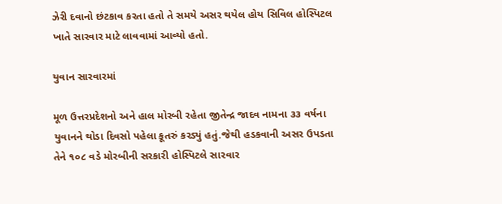ઝેરી દવાનો છંટકાવ કરતા હતો તે સમયે અસર થયેલ હોય સિવિલ હોસ્પિટલ ખાતે સારવાર માટે લાવવામાં આવ્યો હતો.

યુવાન સારવારમાં

મૂળ ઉત્તરપ્રદેશનો અને હાલ મોરબી રહેતા જીતેન્દ્ર જાદવ નામના ૩૩ વર્ષના યુવાનને થોડા દિવસો પહેલા કૂતરું કરડ્યું હતું.જેથી હડકવાની અસર ઉપડતા તેને ૧૦૮ વડે મોરબીની સરકારી હોસ્પિટલે સારવાર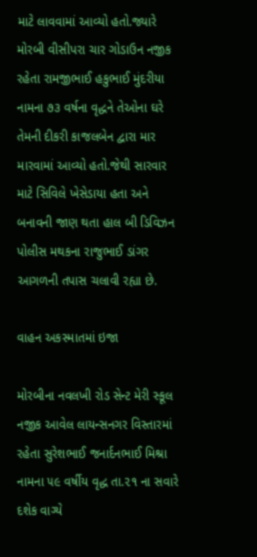માટે લાવવામાં આવ્યો હતો.જ્યારે મોરબી વીસીપરા ચાર ગોડાઉન નજીક રહેતા રામજીભાઈ હકુભાઈ મુંદરીયા નામના ૭૩ વર્ષના વૃદ્ધને તેઓના ઘરે તેમની દીકરી કાજલબેન દ્વારા માર મારવામાં આવ્યો હતો.જેથી સારવાર માટે સિવિલે ખેસેડાયા હતા અને બનાવની જાણ થતા હાલ બી ડિવિઝન પોલીસ મથકના રાજુભાઈ ડાંગર આગળની તપાસ ચલાવી રહ્યા છે.

વાહન અકસ્માતમાં ઇજા

મોરબીના નવલખી રોડ સેન્ટ મેરી સ્કૂલ નજીક આવેલ લાયન્સનગર વિસ્તારમાં રહેતા સુરેશભાઈ જનાર્દનભાઈ મિશ્રા નામના ૫૯ વર્ષીય વૃદ્ધ તા.૨૧ ના સવારે દશેક વાગ્યે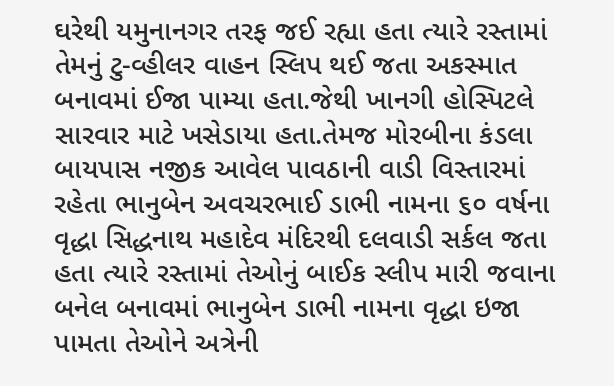ઘરેથી યમુનાનગર તરફ જઈ રહ્યા હતા ત્યારે રસ્તામાં તેમનું ટુ-વ્હીલર વાહન સ્લિપ થઈ જતા અકસ્માત બનાવમાં ઈજા પામ્યા હતા.જેથી ખાનગી હોસ્પિટલે સારવાર માટે ખસેડાયા હતા.તેમજ મોરબીના કંડલા બાયપાસ નજીક આવેલ પાવઠાની વાડી વિસ્તારમાં રહેતા ભાનુબેન અવચરભાઈ ડાભી નામના ૬૦ વર્ષના વૃદ્ધા સિદ્ધનાથ મહાદેવ મંદિરથી દલવાડી સર્કલ જતા હતા ત્યારે રસ્તામાં તેઓનું બાઈક સ્લીપ મારી જવાના બનેલ બનાવમાં ભાનુબેન ડાભી નામના વૃદ્ધા ઇજા પામતા તેઓને અત્રેની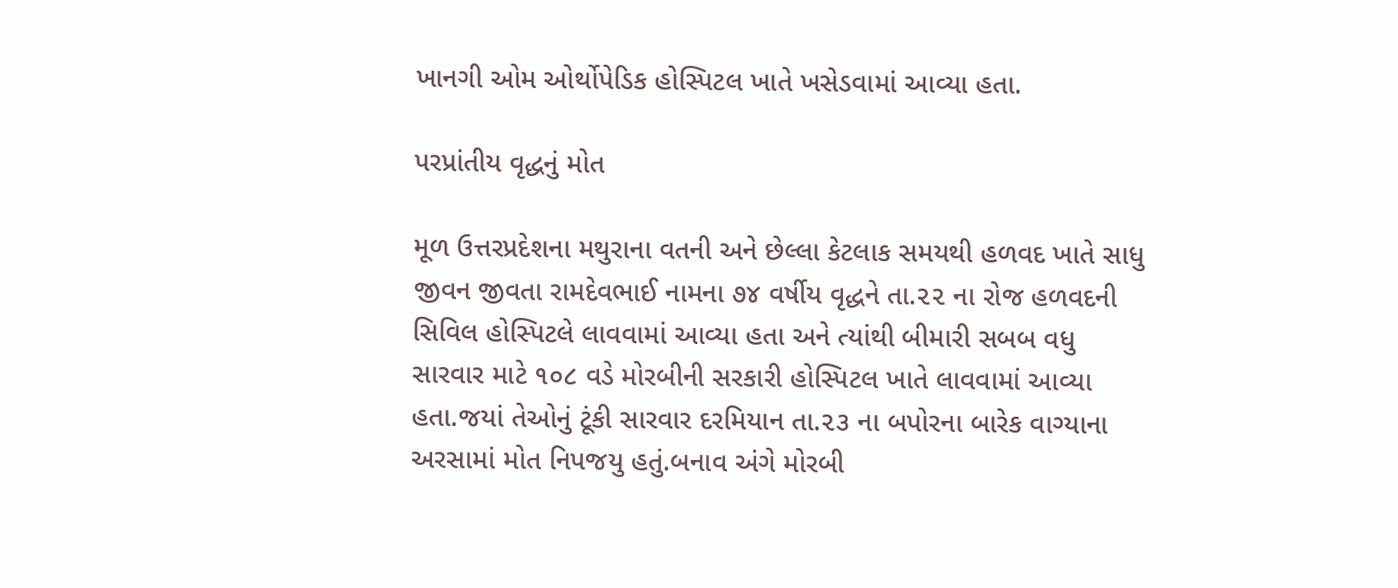ખાનગી ઓમ ઓર્થોપેડિક હોસ્પિટલ ખાતે ખસેડવામાં આવ્યા હતા.

પરપ્રાંતીય વૃદ્ધનું મોત

મૂળ ઉત્તરપ્રદેશના મથુરાના વતની અને છેલ્લા કેટલાક સમયથી હળવદ ખાતે સાધુ જીવન જીવતા રામદેવભાઈ નામના ૭૪ વર્ષીય વૃદ્ધને તા.૨૨ ના રોજ હળવદની સિવિલ હોસ્પિટલે લાવવામાં આવ્યા હતા અને ત્યાંથી બીમારી સબબ વધુ સારવાર માટે ૧૦૮ વડે મોરબીની સરકારી હોસ્પિટલ ખાતે લાવવામાં આવ્યા હતા.જયાં તેઓનું ટૂંકી સારવાર દરમિયાન તા.૨૩ ના બપોરના બારેક વાગ્યાના અરસામાં મોત નિપજયુ હતું.બનાવ અંગે મોરબી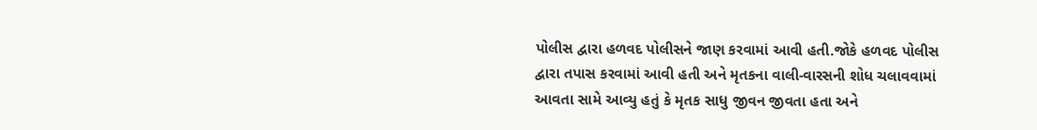પોલીસ દ્વારા હળવદ પોલીસને જાણ કરવામાં આવી હતી.જોકે હળવદ પોલીસ દ્વારા તપાસ કરવામાં આવી હતી અને મૃતકના વાલી-વારસની શોધ ચલાવવામાં આવતા સામે આવ્યુ હતું કે મૃતક સાધુ જીવન જીવતા હતા અને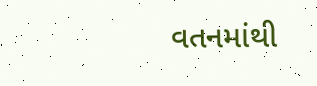વતનમાંથી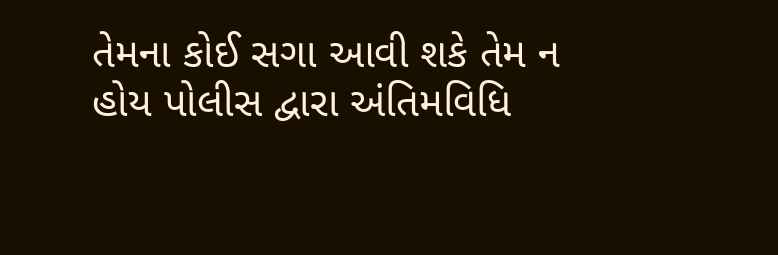તેમના કોઈ સગા આવી શકે તેમ ન હોય પોલીસ દ્વારા અંતિમવિધિ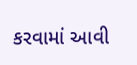કરવામાં આવી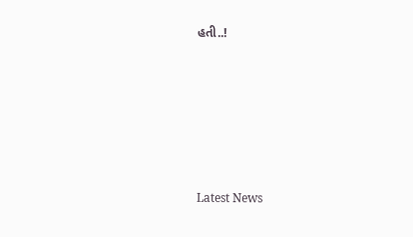હતી..!






Latest News